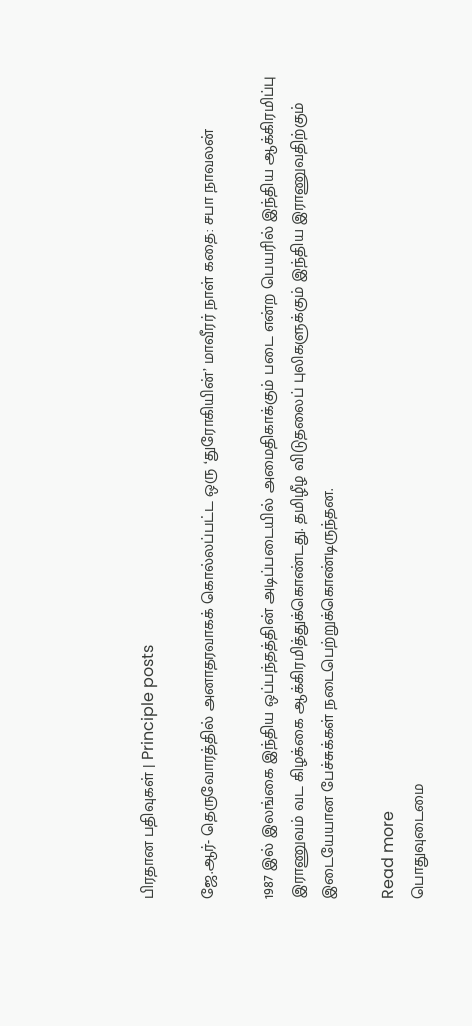பிரதான பதிவுகள் | Principle posts

ஜே.ஆர்- தெருவோரத்தில் அனாதரவாகக் கொல்லப்பட்ட ஒரு ‘துரோகியின்’ மாவீரர் நாள் கதை: சபா நாவலன்

1987 இல் இலங்கை இந்திய ஒப்பந்தத்தின் அடிப்படையில் அமைதிகாக்கும் படை என்ற பெயரில் இந்திய ஆக்கிரமிப்பு இராணுவம் வட கிழக்கை ஆக்கிரமித்துக்கொண்டது. தமிழீழ விடுதலைப் புலிகளுக்கும் இந்திய இராணுவதிற்கும் இடையேயான பேச்சுக்கள் நடைபெற்றுக்கொண்டிருந்தன.

Read more
பொதுவுடைமை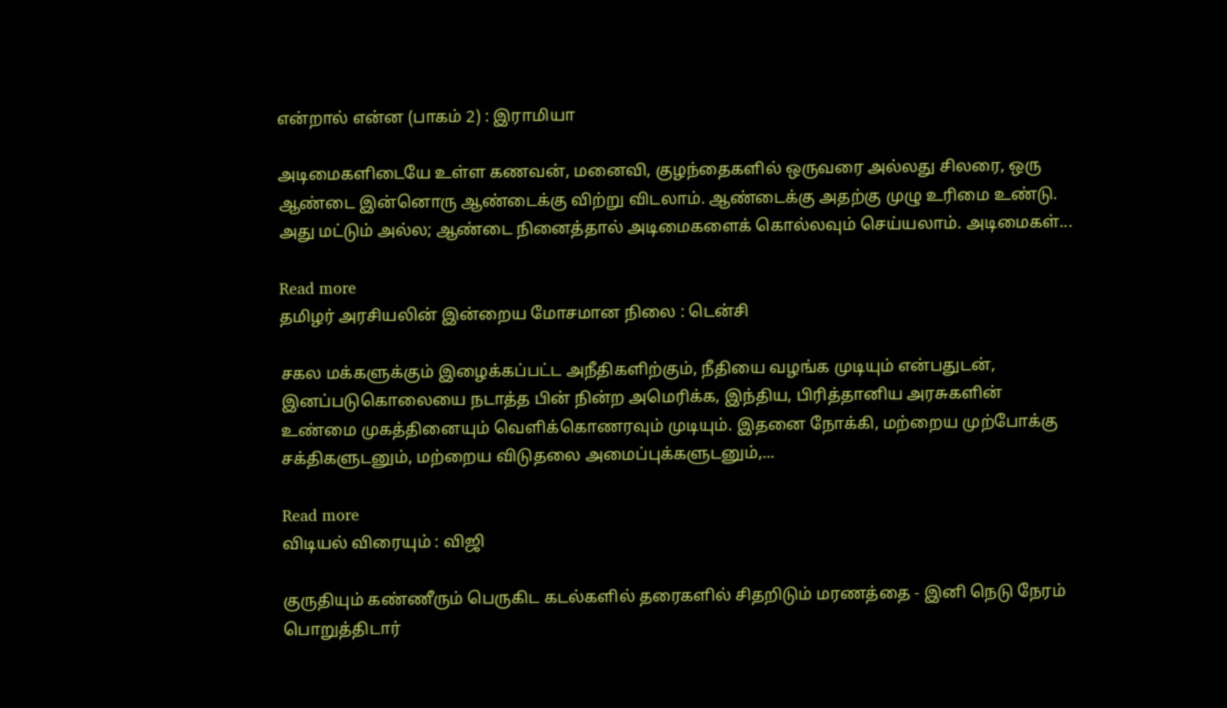என்றால் என்ன (பாகம் 2) : இராமியா

அடிமைகளிடையே உள்ள கணவன், மனைவி, குழந்தைகளில் ஒருவரை அல்லது சிலரை, ஒரு ஆண்டை இன்னொரு ஆண்டைக்கு விற்று விடலாம். ஆண்டைக்கு அதற்கு முழு உரிமை உண்டு. அது மட்டும் அல்ல; ஆண்டை நினைத்தால் அடிமைகளைக் கொல்லவும் செய்யலாம். அடிமைகள்...

Read more
தமிழர் அரசியலின் இன்றைய மோசமான நிலை : டென்சி

சகல மக்களுக்கும் இழைக்கப்பட்ட அநீதிகளிற்கும், நீதியை வழங்க முடியும் என்பதுடன், இனப்படுகொலையை நடாத்த பின் நின்ற அமெரிக்க, இந்திய, பிரித்தானிய அரசுகளின் உண்மை முகத்தினையும் வெளிக்கொணரவும் முடியும். இதனை நோக்கி, மற்றைய முற்போக்கு சக்திகளுடனும், மற்றைய விடுதலை அமைப்புக்களுடனும்,...

Read more
விடியல் விரையும் : விஜி

குருதியும் கண்ணீரும் பெருகிட கடல்களில் தரைகளில் சிதறிடும் மரணத்தை - இனி நெடு நேரம் பொறுத்திடார்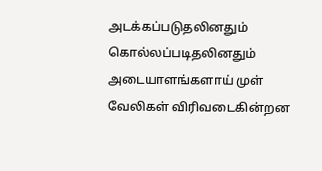அடக்கப்படுதலினதும் கொல்லப்படிதலினதும் அடையாளங்களாய் முள் வேலிகள் விரிவடைகின்றன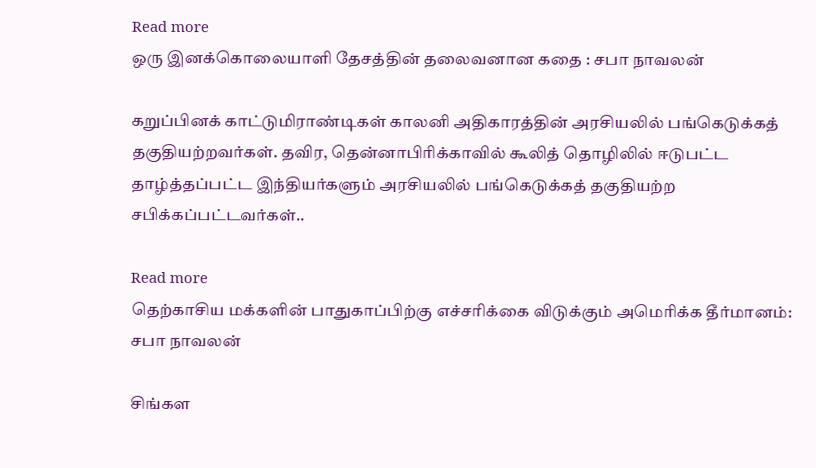Read more
ஒரு இனக்கொலையாளி தேசத்தின் தலைவனான கதை : சபா நாவலன்

கறுப்பினக் காட்டுமிராண்டிகள் காலனி அதிகாரத்தின் அரசியலில் பங்கெடுக்கத் தகுதியற்றவர்கள். தவிர, தென்னாபிரிக்காவில் கூலித் தொழிலில் ஈடுபட்ட தாழ்த்தப்பட்ட இந்தியர்களும் அரசியலில் பங்கெடுக்கத் தகுதியற்ற சபிக்கப்பட்டவர்கள்..

Read more
தெற்காசிய மக்களின் பாதுகாப்பிற்கு எச்சரிக்கை விடுக்கும் அமெரிக்க தீர்மானம்: சபா நாவலன்

சிங்கள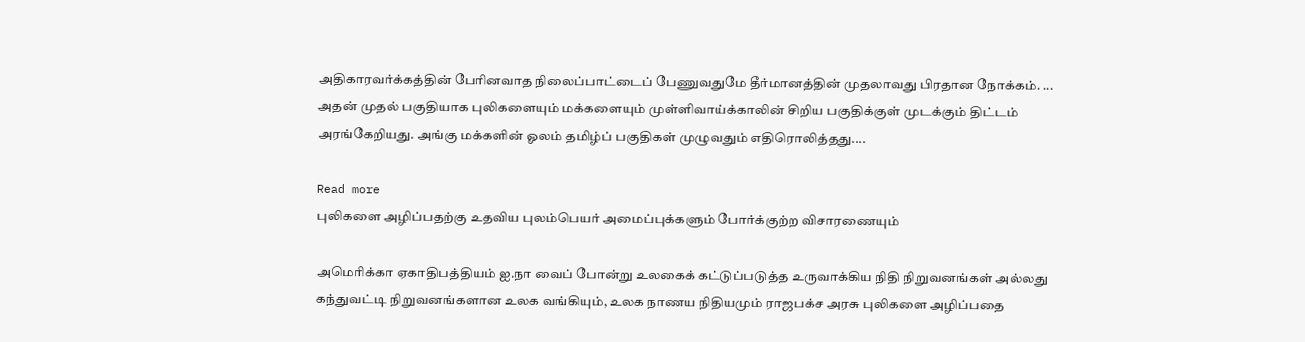அதிகாரவர்க்கத்தின் பேரினவாத நிலைப்பாட்டைப் பேணுவதுமே தீர்மானத்தின் முதலாவது பிரதான நோக்கம். ... அதன் முதல் பகுதியாக புலிகளையும் மக்களையும் முள்ளிவாய்க்காலின் சிறிய பகுதிக்குள் முடக்கும் திட்டம் அரங்கேறியது. அங்கு மக்களின் ஓலம் தமிழ்ப் பகுதிகள் முழுவதும் எதிரொலித்தது....

Read more
புலிகளை அழிப்பதற்கு உதவிய புலம்பெயர் அமைப்புக்களும் போர்க்குற்ற விசாரணையும்

அமெரிக்கா ஏகாதிபத்தியம் ஐ.நா வைப் போன்று உலகைக் கட்டுப்படுத்த உருவாக்கிய நிதி நிறுவனங்கள் அல்லது கந்துவட்டி நிறுவனங்களான உலக வங்கியும், உலக நாணய நிதியமும் ராஜபக்ச அரசு புலிகளை அழிப்பதை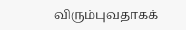விரும்புவதாகக்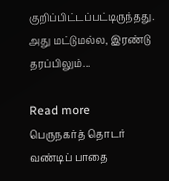குறிப்பிட்டப்பட்டிருந்தது. அது மட்டுமல்ல, இரண்டு தரப்பிலும்...

Read more
பெருநகர்த் தொடர் வண்டிப் பாதை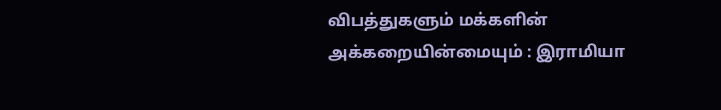விபத்துகளும் மக்களின் அக்கறையின்மையும் : இராமியா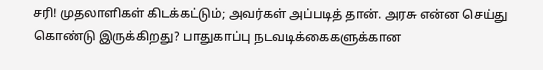சரி! முதலாளிகள் கிடக்கட்டும்; அவர்கள் அப்படித் தான். அரசு என்ன செய்து கொண்டு இருக்கிறது? பாதுகாப்பு நடவடிக்கைகளுக்கான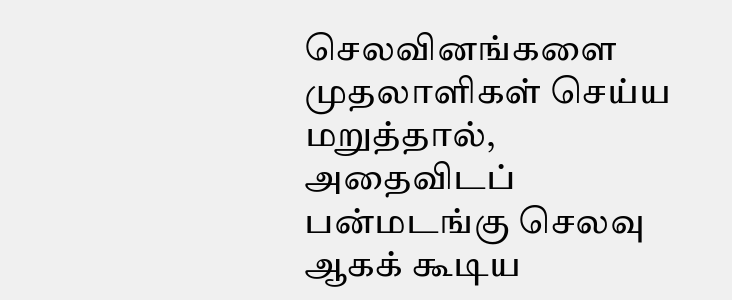செலவினங்களை முதலாளிகள் செய்ய மறுத்தால், அதைவிடப் பன்மடங்கு செலவு ஆகக் கூடிய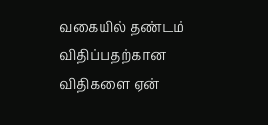வகையில் தண்டம் விதிப்பதற்கான விதிகளை ஏன்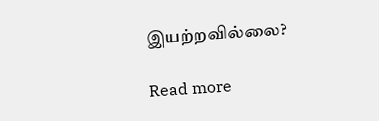இயற்றவில்லை?

Read more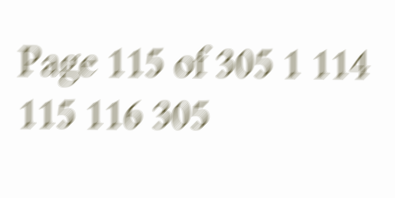Page 115 of 305 1 114 115 116 305